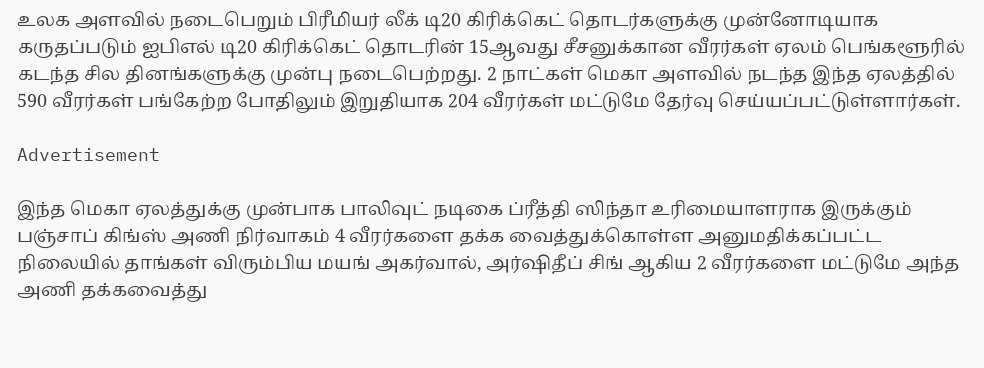உலக அளவில் நடைபெறும் பிரீமியர் லீக் டி20 கிரிக்கெட் தொடர்களுக்கு முன்னோடியாக கருதப்படும் ஐபிஎல் டி20 கிரிக்கெட் தொடரின் 15ஆவது சீசனுக்கான வீரர்கள் ஏலம் பெங்களூரில் கடந்த சில தினங்களுக்கு முன்பு நடைபெற்றது. 2 நாட்கள் மெகா அளவில் நடந்த இந்த ஏலத்தில் 590 வீரர்கள் பங்கேற்ற போதிலும் இறுதியாக 204 வீரர்கள் மட்டுமே தேர்வு செய்யப்பட்டுள்ளார்கள்.

Advertisement

இந்த மெகா ஏலத்துக்கு முன்பாக பாலிவுட் நடிகை ப்ரீத்தி ஸிந்தா உரிமையாளராக இருக்கும் பஞ்சாப் கிங்ஸ் அணி நிர்வாகம் 4 வீரர்களை தக்க வைத்துக்கொள்ள அனுமதிக்கப்பட்ட நிலையில் தாங்கள் விரும்பிய மயங் அகர்வால், அர்ஷிதீப் சிங் ஆகிய 2 வீரர்களை மட்டுமே அந்த அணி தக்கவைத்து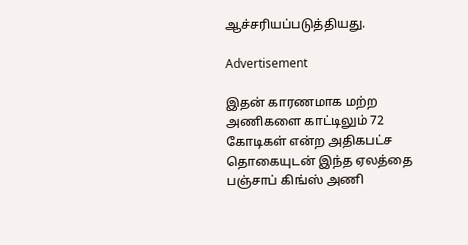ஆச்சரியப்படுத்தியது.

Advertisement

இதன் காரணமாக மற்ற அணிகளை காட்டிலும் 72 கோடிகள் என்ற அதிகபட்ச தொகையுடன் இந்த ஏலத்தை பஞ்சாப் கிங்ஸ் அணி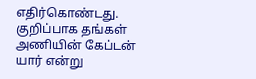எதிர்கொண்டது. குறிப்பாக தங்கள் அணியின் கேப்டன் யார் என்று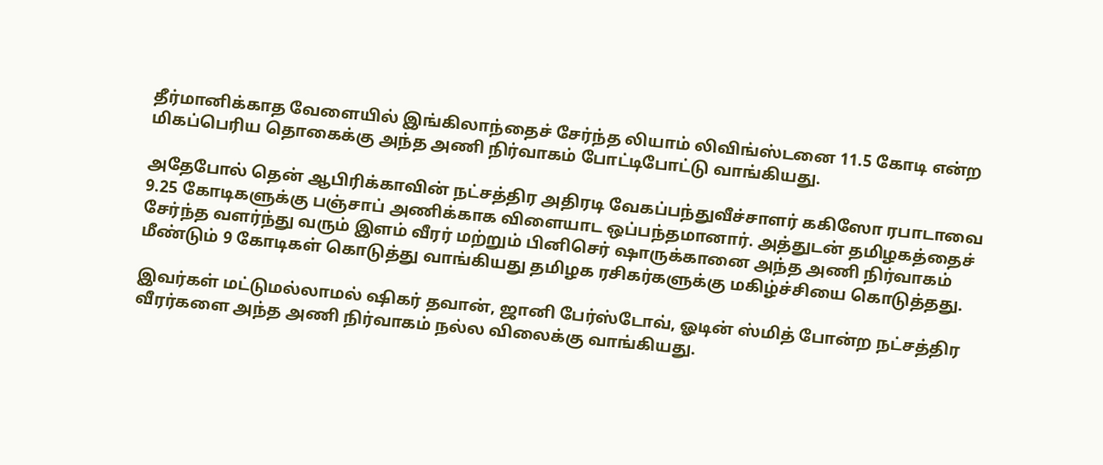தீர்மானிக்காத வேளையில் இங்கிலாந்தைச் சேர்ந்த லியாம் லிவிங்ஸ்டனை 11.5 கோடி என்ற மிகப்பெரிய தொகைக்கு அந்த அணி நிர்வாகம் போட்டிபோட்டு வாங்கியது.

அதேபோல் தென் ஆபிரிக்காவின் நட்சத்திர அதிரடி வேகப்பந்துவீச்சாளர் ககிஸோ ரபாடாவை 9.25 கோடிகளுக்கு பஞ்சாப் அணிக்காக விளையாட ஒப்பந்தமானார். அத்துடன் தமிழகத்தைச் சேர்ந்த வளர்ந்து வரும் இளம் வீரர் மற்றும் பினிசெர் ஷாருக்கானை அந்த அணி நிர்வாகம் மீண்டும் 9 கோடிகள் கொடுத்து வாங்கியது தமிழக ரசிகர்களுக்கு மகிழ்ச்சியை கொடுத்தது.

இவர்கள் மட்டுமல்லாமல் ஷிகர் தவான், ஜானி பேர்ஸ்டோவ், ஓடின் ஸ்மித் போன்ற நட்சத்திர வீரர்களை அந்த அணி நிர்வாகம் நல்ல விலைக்கு வாங்கியது.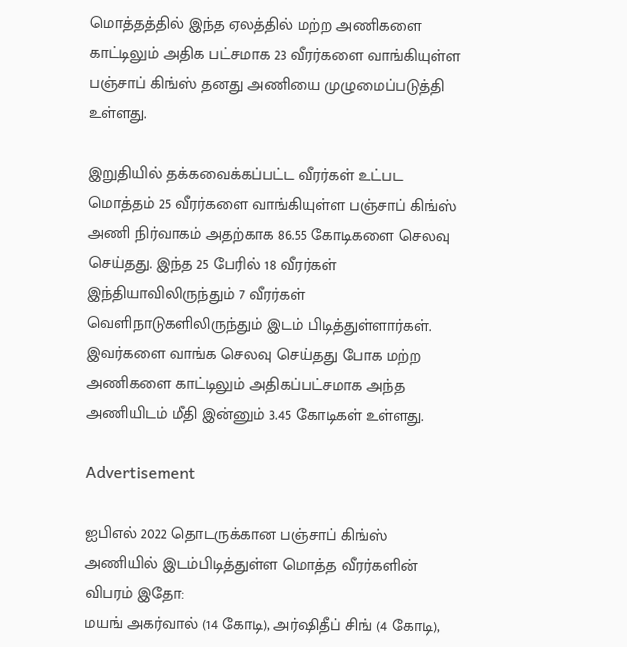மொத்தத்தில் இந்த ஏலத்தில் மற்ற அணிகளை காட்டிலும் அதிக பட்சமாக 23 வீரர்களை வாங்கியுள்ள பஞ்சாப் கிங்ஸ் தனது அணியை முழுமைப்படுத்தி உள்ளது.

இறுதியில் தக்கவைக்கப்பட்ட வீரர்கள் உட்பட மொத்தம் 25 வீரர்களை வாங்கியுள்ள பஞ்சாப் கிங்ஸ் அணி நிர்வாகம் அதற்காக 86.55 கோடிகளை செலவு செய்தது. இந்த 25 பேரில் 18 வீரர்கள் இந்தியாவிலிருந்தும் 7 வீரர்கள் வெளிநாடுகளிலிருந்தும் இடம் பிடித்துள்ளார்கள். இவர்களை வாங்க செலவு செய்தது போக மற்ற அணிகளை காட்டிலும் அதிகப்பட்சமாக அந்த அணியிடம் மீதி இன்னும் 3.45 கோடிகள் உள்ளது.

Advertisement

ஐபிஎல் 2022 தொடருக்கான பஞ்சாப் கிங்ஸ் அணியில் இடம்பிடித்துள்ள மொத்த வீரர்களின் விபரம் இதோ:
மயங் அகர்வால் (14 கோடி), அர்ஷிதீப் சிங் (4 கோடி),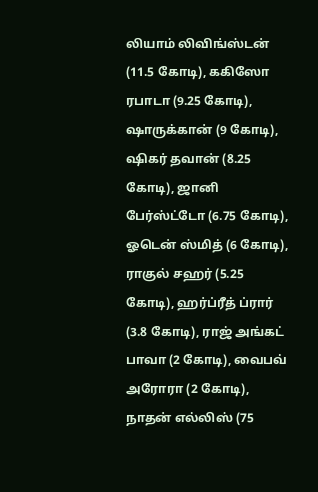லியாம் லிவிங்ஸ்டன் (11.5 கோடி), ககிஸோ ரபாடா (9.25 கோடி), ஷாருக்கான் (9 கோடி), ஷிகர் தவான் (8.25 கோடி), ஜானி பேர்ஸ்ட்டோ (6.75 கோடி), ஓடென் ஸ்மித் (6 கோடி), ராகுல் சஹர் (5.25 கோடி), ஹர்ப்ரீத் ப்ரார் (3.8 கோடி), ராஜ் அங்கட் பாவா (2 கோடி), வைபவ் அரோரா (2 கோடி), நாதன் எல்லிஸ் (75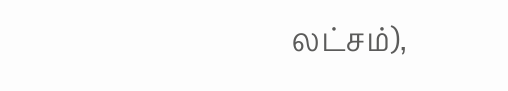லட்சம்),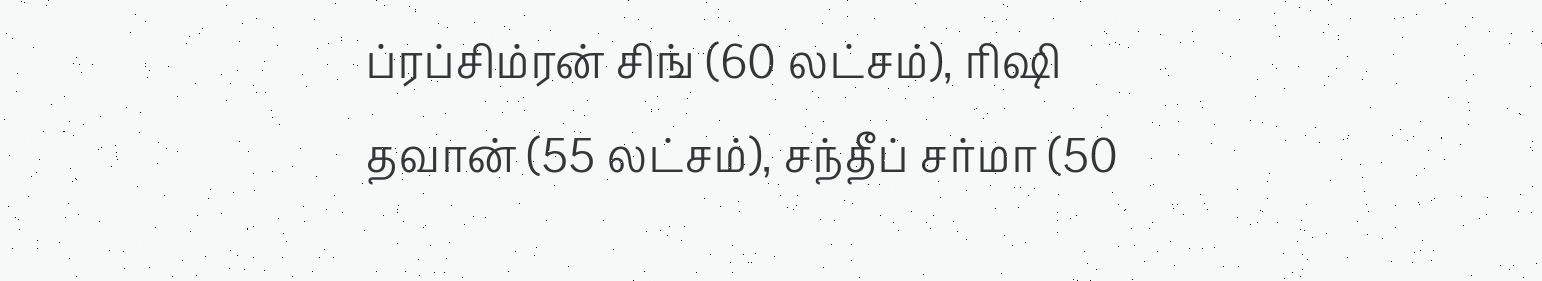ப்ரப்சிம்ரன் சிங் (60 லட்சம்), ரிஷி தவான் (55 லட்சம்), சந்தீப் சர்மா (50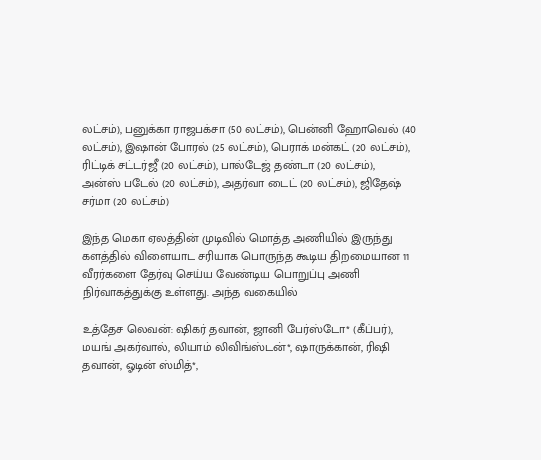லட்சம்), பனுக்கா ராஜபக்சா (50 லட்சம்), பென்னி ஹோவெல் (40 லட்சம்), இஷான் போரல் (25 லட்சம்), பெராக் மன்கட் (20 லட்சம்), ரிட்டிக் சட்டர்ஜீ (20 லட்சம்), பால்டேஜ் தண்டா (20 லட்சம்), அன்ஸ் படேல் (20 லட்சம்), அதர்வா டைட் (20 லட்சம்), ஜிதேஷ் சர்மா (20 லட்சம்)

இந்த மெகா ஏலத்தின் முடிவில் மொத்த அணியில் இருந்து களத்தில் விளையாட சரியாக பொருந்த கூடிய திறமையான 11 வீரர்களை தேர்வு செய்ய வேண்டிய பொறுப்பு அணி நிர்வாகத்துக்கு உள்ளது. அந்த வகையில்

உத்தேச லெவன்: ஷிகர் தவான், ஜானி பேர்ஸ்டோ* (கீப்பர்), மயங் அகர்வால், லியாம் லிவிங்ஸ்டன்*, ஷாருக்கான், ரிஷி தவான், ஓடின் ஸ்மித்*,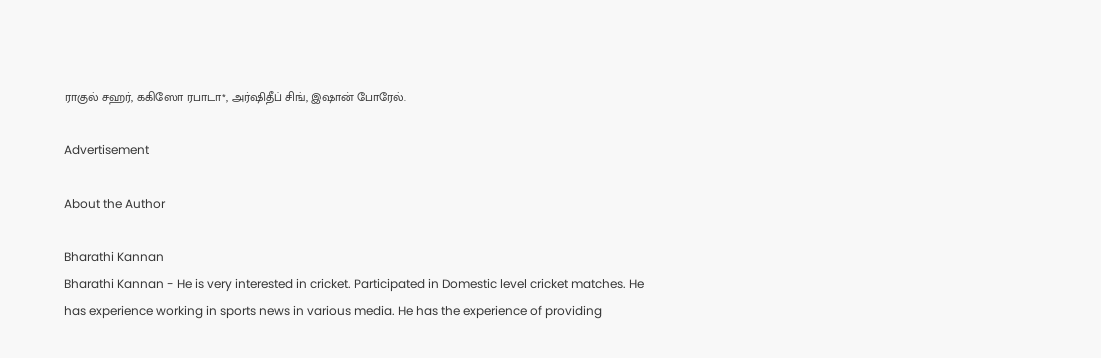ராகுல் சஹர், ககிஸோ ரபாடா*, அர்ஷிதீப் சிங், இஷான் போரேல்.

Advertisement

About the Author

Bharathi Kannan
Bharathi Kannan - He is very interested in cricket. Participated in Domestic level cricket matches. He has experience working in sports news in various media. He has the experience of providing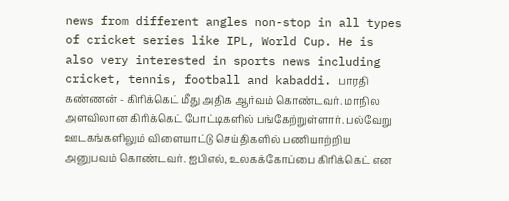news from different angles non-stop in all types of cricket series like IPL, World Cup. He is also very interested in sports news including cricket, tennis, football and kabaddi. பாரதி கண்ணன் - கிரிக்கெட் மீது அதிக ஆர்வம் கொண்டவர். மாநில அளவிலான கிரிக்கெட் போட்டிகளில் பங்கேற்றுள்ளார். பல்வேறு ஊடகங்களிலும் விளையாட்டு செய்திகளில் பணியாற்றிய அனுபவம் கொண்டவர். ஐபிஎல், உலகக்கோப்பை கிரிக்கெட் என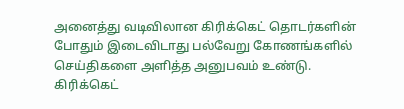அனைத்து வடிவிலான கிரிக்கெட் தொடர்களின் போதும் இடைவிடாது பல்வேறு கோணங்களில் செய்திகளை அளித்த அனுபவம் உண்டு. கிரிக்கெட்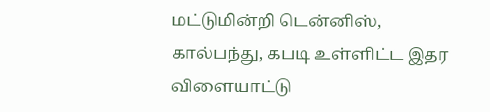மட்டுமின்றி டென்னிஸ், கால்பந்து, கபடி உள்ளிட்ட இதர விளையாட்டு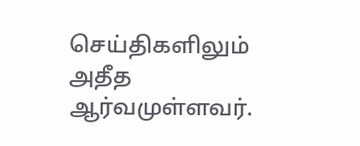செய்திகளிலும் அதீத ஆர்வமுள்ளவர்.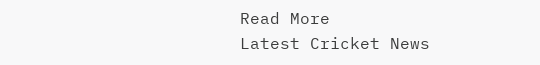Read More
Latest Cricket News